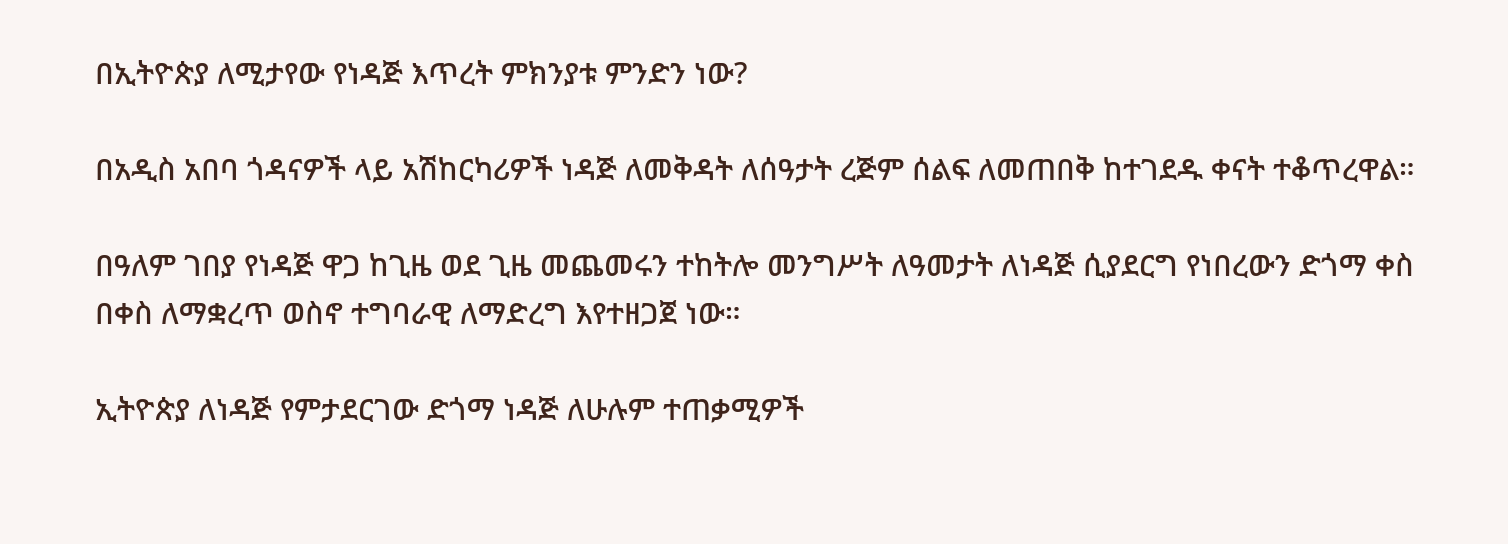በኢትዮጵያ ለሚታየው የነዳጅ እጥረት ምክንያቱ ምንድን ነው?

በአዲስ አበባ ጎዳናዎች ላይ አሽከርካሪዎች ነዳጅ ለመቅዳት ለሰዓታት ረጅም ሰልፍ ለመጠበቅ ከተገደዱ ቀናት ተቆጥረዋል።

በዓለም ገበያ የነዳጅ ዋጋ ከጊዜ ወደ ጊዜ መጨመሩን ተከትሎ መንግሥት ለዓመታት ለነዳጅ ሲያደርግ የነበረውን ድጎማ ቀስ በቀስ ለማቋረጥ ወስኖ ተግባራዊ ለማድረግ እየተዘጋጀ ነው።

ኢትዮጵያ ለነዳጅ የምታደርገው ድጎማ ነዳጅ ለሁሉም ተጠቃሚዎች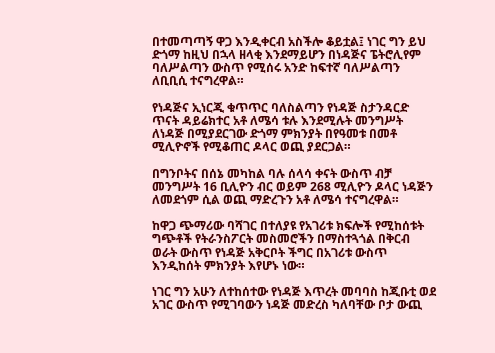በተመጣጣኝ ዋጋ እንዲቀርብ አስችሎ ቆይቷል፤ ነገር ግን ይህ ድጎማ ከዚህ በኋላ ዘላቂ እንደማይሆን በነዳጅና ፔትሮሊየም ባለሥልጣን ውስጥ የሚሰሩ አንድ ከፍተኛ ባለሥልጣን ለቢቢሲ ተናግረዋል።

የነዳጅና ኢነርጂ ቁጥጥር ባለስልጣን የነዳጅ ስታንዳርድ ጥናት ዳይሬክተር አቶ ለሜሳ ቱሉ እንደሚሉት መንግሥት ለነዳጅ በሚያደርገው ድጎማ ምክንያት በየዓመቱ በመቶ ሚሊዮኖች የሚቆጠር ዶላር ወጪ ያደርጋል።

በግንቦትና በሰኔ መካከል ባሉ ሰላሳ ቀናት ውስጥ ብቻ መንግሥት 16 ቢሊዮን ብር ወይም 268 ሚሊዮን ዶላር ነዳጅን ለመደጎም ሲል ወጪ ማድረጉን አቶ ለሜሳ ተናግረዋል።

ከዋጋ ጭማሪው ባሻገር በተለያዩ የአገሪቱ ክፍሎች የሚከሰቱት ግጭቶች የትራንስፖርት መስመሮችን በማስተጓጎል በቅርብ ወራት ውስጥ የነዳጅ አቅርቦት ችግር በአገሪቱ ውስጥ እንዲከሰት ምክንያት እየሆኑ ነው።

ነገር ግን አሁን ለተከሰተው የነዳጅ እጥረት መባባስ ከጂቡቲ ወደ አገር ውስጥ የሚገባውን ነዳጅ መድረስ ካለባቸው ቦታ ውጪ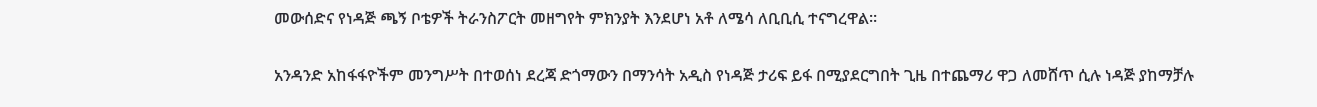መውሰድና የነዳጅ ጫኝ ቦቴዎች ትራንስፖርት መዘግየት ምክንያት እንደሆነ አቶ ለሜሳ ለቢቢሲ ተናግረዋል።

አንዳንድ አከፋፋዮችም መንግሥት በተወሰነ ደረጃ ድጎማውን በማንሳት አዲስ የነዳጅ ታሪፍ ይፋ በሚያደርግበት ጊዜ በተጨማሪ ዋጋ ለመሸጥ ሲሉ ነዳጅ ያከማቻሉ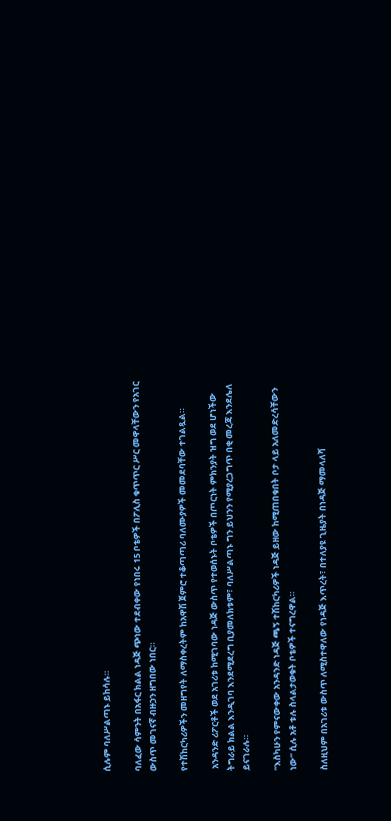ሲሉም ባለሥልጣኑ ይከሳሉ።

ባለፈው ሳምንት በአፋር ክልል ነዳጅ ጭነው ተደብቀው የነበሩ 15 ቦቴዎች በፖሊስ ቁጥጥር ሥር መዋላቸውን የአገር ውስጥ መገናኛ ብዙኃን ዘግበው ነበር።

የተሽከርካሪዎችን መዘግየት ለማስቀረትም ከአዋሽ ጀምሮ ተቆጣጣሪ ባለሙያዎች መመደባቸው ተገልጿል።

 አንዳንድ ሪፖርቶች ወደ አገሪቱ ከሚገባው ነዳጅ ውስጥ የተወሰኑት ቦቴዎች በጦርነት ምክንያት ዝግ ወደ ሆነችው ትግራይ ክልል እንዲገባ እንደሚደረግ ቢያመለክቱም፣ ባለሥልጣኑ ግን ይህንን የሚያረጋግጥ በቂ መረጃ እንደሌለ ይናገራሉ።

“እስካሁን የምናውቀው አንዳንድ ነዳጅ ጫኝ ተሽከርካሪዎች ነዳጅ ይዘው ከሚጠበቁበት ቦታ ላይ አለመድረሳቸውን ነው” ሲሉ አቶ ቱሉ ስላልታወቁት ቦቴዎች ተናግረዋል።

ስለዚህም በአገሪቱ ውስጥ ለሚስተዋለው የነዳጅ እጥረት፣ በተለያዩ ጊዜያት በነዳጅ ማመላለሻ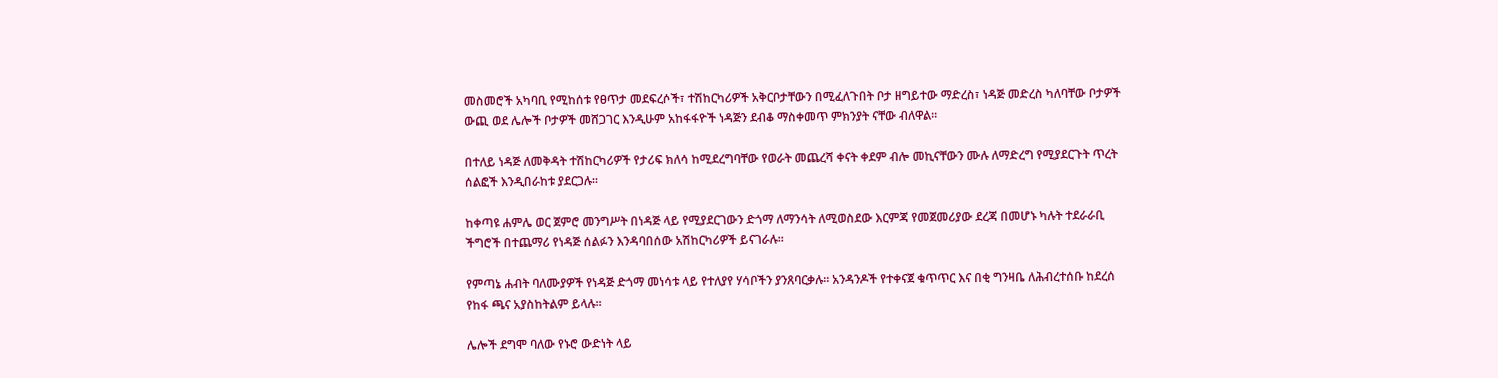መስመሮች አካባቢ የሚከሰቱ የፀጥታ መደፍረሶች፣ ተሽከርካሪዎች አቅርቦታቸውን በሚፈለጉበት ቦታ ዘግይተው ማድረስ፣ ነዳጅ መድረስ ካለባቸው ቦታዎች ውጪ ወደ ሌሎች ቦታዎች መሸጋገር እንዲሁም አከፋፋዮች ነዳጅን ደብቆ ማስቀመጥ ምክንያት ናቸው ብለዋል።

በተለይ ነዳጅ ለመቅዳት ተሽከርካሪዎች የታሪፍ ክለሳ ከሚደረግባቸው የወራት መጨረሻ ቀናት ቀደም ብሎ መኪናቸውን ሙሉ ለማድረግ የሚያደርጉት ጥረት ሰልፎች እንዲበራከቱ ያደርጋሉ።

ከቀጣዩ ሐምሌ ወር ጀምሮ መንግሥት በነዳጅ ላይ የሚያደርገውን ድጎማ ለማንሳት ለሚወስደው እርምጃ የመጀመሪያው ደረጃ በመሆኑ ካሉት ተደራራቢ ችግሮች በተጨማሪ የነዳጅ ሰልፉን እንዳባበሰው አሽከርካሪዎች ይናገራሉ።

የምጣኔ ሐብት ባለሙያዎች የነዳጅ ድጎማ መነሳቱ ላይ የተለያየ ሃሳቦችን ያንጸባርቃሉ። አንዳንዶች የተቀናጀ ቁጥጥር እና በቂ ግንዛቤ ለሕብረተሰቡ ከደረሰ የከፋ ጫና አያስከትልም ይላሉ።

ሌሎች ደግሞ ባለው የኑሮ ውድነት ላይ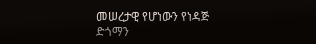መሠረታዊ የሆነውን የነዳጅ ድጎማን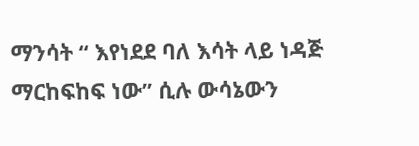ማንሳት “ እየነደደ ባለ እሳት ላይ ነዳጅ ማርከፍከፍ ነው” ሲሉ ውሳኔውን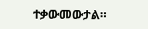ተቃውመውታል።